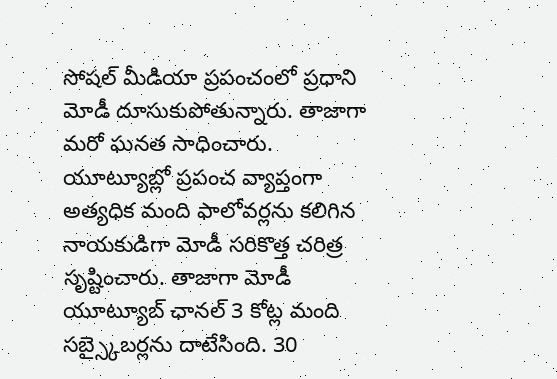సోషల్ మీడియా ప్రపంచంలో ప్రధాని మోడీ దూసుకుపోతున్నారు. తాజాగా మరో ఘనత సాధించారు. యూట్యూబ్లో ప్రపంచ వ్యాప్తంగా అత్యధిక మంది ఫాలోవర్లను కలిగిన నాయకుడిగా మోడీ సరికొత్త చరిత్ర సృష్టించారు. తాజాగా మోడీ యూట్యూబ్ ఛానల్ 3 కోట్ల మంది సబ్స్కైబర్లను దాటేసింది. 30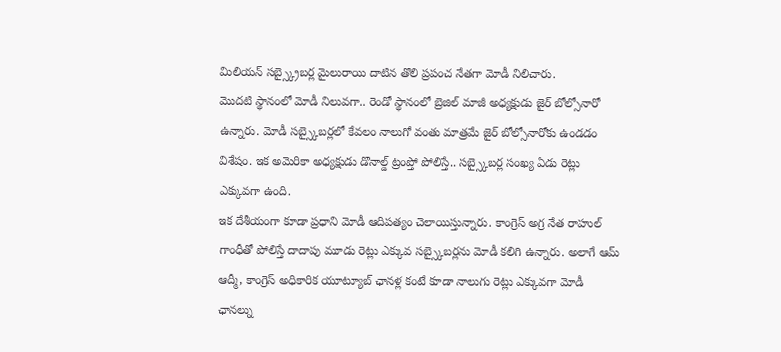మిలియన్ సబ్స్క్రైబర్ల మైలురాయి దాటిన తొలి ప్రపంచ నేతగా మోడీ నిలిచారు.
మొదటి స్థానంలో మోడీ నిలువగా.. రెండో స్థానంలో బ్రెజిల్ మాజీ అధ్యక్షుడు జైర్ బోల్సోనారో ఉన్నారు. మోడీ సబ్స్కైబర్లలో కేవలం నాలుగో వంతు మాత్రమే జైర్ బోల్సోనారోకు ఉండడం విశేషం. ఇక అమెరికా అధ్యక్షుడు డొనాల్డ్ ట్రంప్తో పోలిస్తే.. సబ్స్కైబర్ల సంఖ్య ఏడు రెట్లు ఎక్కువగా ఉంది.
ఇక దేశీయంగా కూడా ప్రధాని మోడీ ఆదిపత్యం చెలాయిస్తున్నారు. కాంగ్రెస్ అగ్ర నేత రాహుల్ గాంధీతో పోలిస్తే దాదాపు మూడు రెట్లు ఎక్కువ సబ్స్కైబర్లను మోడీ కలిగి ఉన్నారు. అలాగే ఆమ్ ఆద్మీ, కాంగ్రెస్ అధికారిక యూట్యూబ్ ఛానళ్ల కంటే కూడా నాలుగు రెట్లు ఎక్కువగా మోడీ ఛానల్ను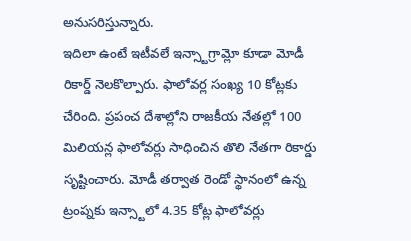అనుసరిస్తున్నారు.
ఇదిలా ఉంటే ఇటీవలే ఇన్స్టాగ్రామ్లో కూడా మోడీ రికార్డ్ నెలకొల్పారు. ఫాలోవర్ల సంఖ్య 10 కోట్లకు చేరింది. ప్రపంచ దేశాల్లోని రాజకీయ నేతల్లో 100 మిలియన్ల ఫాలోవర్లు సాధించిన తొలి నేతగా రికార్డు సృష్టించారు. మోడీ తర్వాత రెండో స్థానంలో ఉన్న ట్రంప్నకు ఇన్స్టాలో 4.35 కోట్ల ఫాలోవర్లు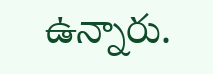ఉన్నారు.